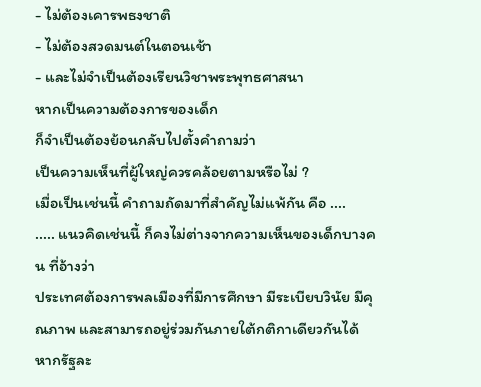- ไม่ต้องเคารพธงชาติ
- ไม่ต้องสวดมนต์ในตอนเช้า
- และไม่จำเป็นต้องเรียนวิชาพระพุทธศาสนา
หากเป็นความต้องการของเด็ก
ก็จำเป็นต้องย้อนกลับไปตั้งคำถามว่า
เป็นความเห็นที่ผู้ใหญ่ควรคล้อยตามหรือไม่ ?
เมื่อเป็นเช่นนี้ คำถามถัดมาที่สำคัญไม่แพ้กัน คือ ....
..... แนวคิดเช่นนี้ ก็คงไม่ต่างจากความเห็นของเด็กบางคน ที่อ้างว่า
ประเทศต้องการพลเมืองที่มีการศึกษา มีระเบียบวินัย มีคุณภาพ และสามารถอยู่ร่วมกันภายใต้กติกาเดียวกันได้ หากรัฐละ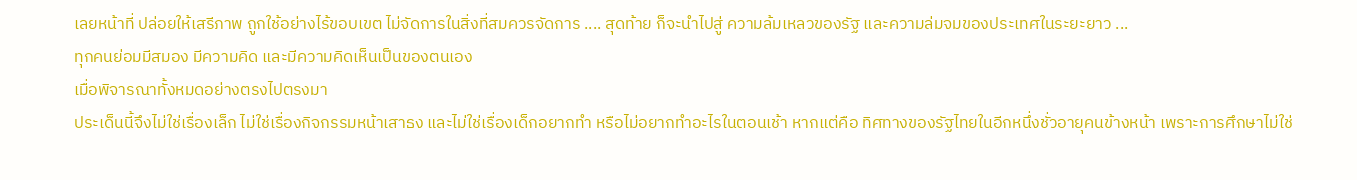เลยหน้าที่ ปล่อยให้เสรีภาพ ถูกใช้อย่างไร้ขอบเขต ไม่จัดการในสิ่งที่สมควรจัดการ .... สุดท้าย ก็จะนำไปสู่ ความล้มเหลวของรัฐ และความล่มจมของประเทศในระยะยาว ...
ทุกคนย่อมมีสมอง มีความคิด และมีความคิดเห็นเป็นของตนเอง
เมื่อพิจารณาทั้งหมดอย่างตรงไปตรงมา
ประเด็นนี้จึงไม่ใช่เรื่องเล็ก ไม่ใช่เรื่องกิจกรรมหน้าเสาธง และไม่ใช่เรื่องเด็กอยากทำ หรือไม่อยากทำอะไรในตอนเช้า หากแต่คือ ทิศทางของรัฐไทยในอีกหนึ่งชั่วอายุคนข้างหน้า เพราะการศึกษาไม่ใช่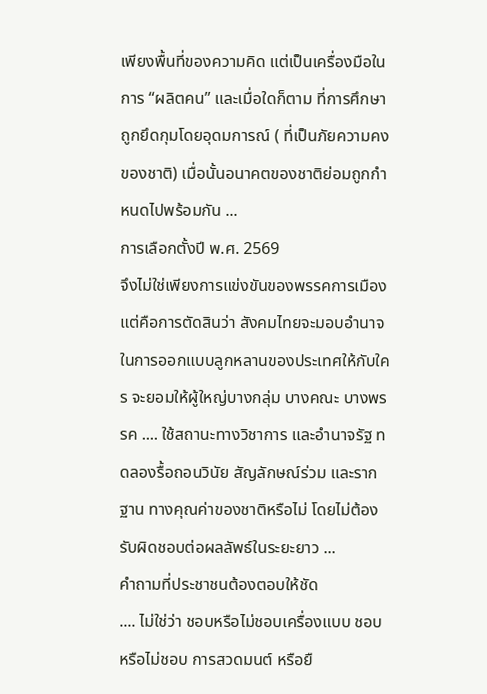เพียงพื้นที่ของความคิด แต่เป็นเครื่องมือในการ “ผลิตคน” และเมื่อใดก็ตาม ที่การศึกษาถูกยึดกุมโดยอุดมการณ์ ( ที่เป็นภัยความคงของชาติ) เมื่อนั้นอนาคตของชาติย่อมถูกกำหนดไปพร้อมกัน ...
การเลือกตั้งปี พ.ศ. 2569
จึงไม่ใช่เพียงการแข่งขันของพรรคการเมือง แต่คือการตัดสินว่า สังคมไทยจะมอบอำนาจในการออกแบบลูกหลานของประเทศให้กับใคร จะยอมให้ผู้ใหญ่บางกลุ่ม บางคณะ บางพรรค .... ใช้สถานะทางวิชาการ และอำนาจรัฐ ทดลองรื้อถอนวินัย สัญลักษณ์ร่วม และรากฐาน ทางคุณค่าของชาติหรือไม่ โดยไม่ต้องรับผิดชอบต่อผลลัพธ์ในระยะยาว ...
คำถามที่ประชาชนต้องตอบให้ชัด
.... ไม่ใช่ว่า ชอบหรือไม่ชอบเครื่องแบบ ชอบหรือไม่ชอบ การสวดมนต์ หรือยื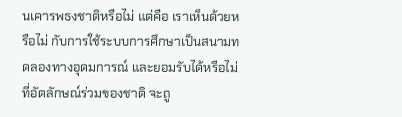นเคารพธงชาติหรือไม่ แต่คือ เราเห็นด้วยหรือไม่ กับการใช้ระบบการศึกษาเป็นสนามทดลองทางอุดมการณ์ และยอมรับได้หรือไม่ ที่อัตลักษณ์ร่วมของชาติ จะถู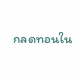กลดทอนใน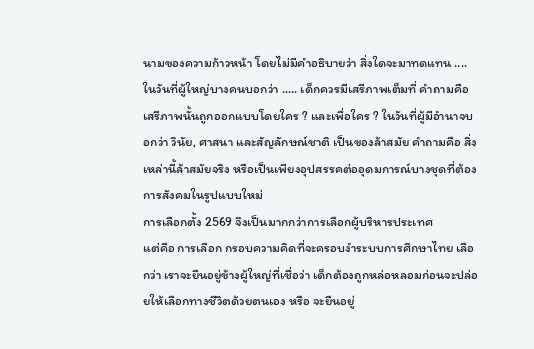นามของความก้าวหน้า โดยไม่มีคำอธิบายว่า สิ่งใดจะมาทดแทน ....
ในวันที่ผู้ใหญ่บางคนบอกว่า ..... เด็กควรมีเสรีภาพเต็มที่ คำถามคือ เสรีภาพนั้นถูกออกแบบโดยใคร ? และเพื่อใคร ? ในวันที่ผู้มีอำนาจบอกว่า วินัย, ศาสนา และสัญลักษณ์ชาติ เป็นของล้าสมัย คำถามคือ สิ่งเหล่านี้ล้าสมัยจริง หรือเป็นเพียงอุปสรรคต่ออุดมการณ์บางชุดที่ต้องการสังคมในรูปแบบใหม่
การเลือกตั้ง 2569 จึงเป็นมากกว่าการเลือกผู้บริหารประเทศ
แต่คือ การเลือก กรอบความคิดที่จะครอบงำระบบการศึกษาไทย เลือกว่า เราจะยืนอยู่ข้างผู้ใหญ่ที่เชื่อว่า เด็กต้องถูกหล่อหลอมก่อนจะปล่อยให้เลือกทางชีวิตด้วยตนเอง หรือ จะยืนอยู่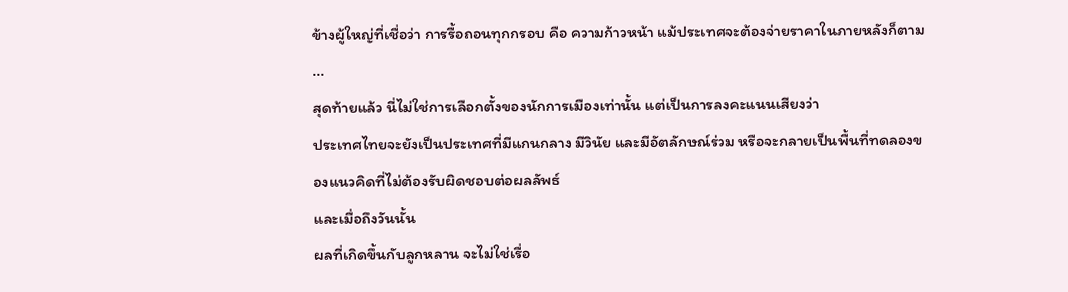ข้างผู้ใหญ่ที่เชื่อว่า การรื้อถอนทุกกรอบ คือ ความก้าวหน้า แม้ประเทศจะต้องจ่ายราคาในภายหลังก็ตาม ...
สุดท้ายแล้ว นี่ไม่ใช่การเลือกตั้งของนักการเมืองเท่านั้น แต่เป็นการลงคะแนนเสียงว่า
ประเทศไทยจะยังเป็นประเทศที่มีแกนกลาง มีวินัย และมีอัตลักษณ์ร่วม หรือจะกลายเป็นพื้นที่ทดลองของแนวคิดที่ไม่ต้องรับผิดชอบต่อผลลัพธ์
และเมื่อถึงวันนั้น
ผลที่เกิดขึ้นกับลูกหลาน จะไม่ใช่เรื่อ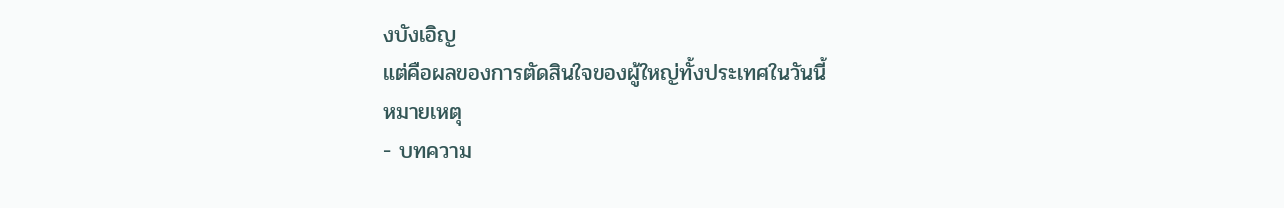งบังเอิญ
แต่คือผลของการตัดสินใจของผู้ใหญ่ทั้งประเทศในวันนี้
หมายเหตุ
- บทความ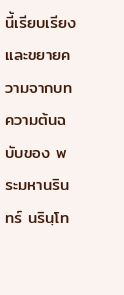นี้เรียบเรียง และขยายความจากบทความต้นฉบับของ พระมหานรินทร์ นรินฺโท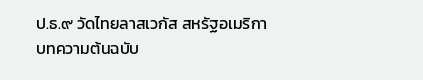ป.ธ.๙ วัดไทยลาสเวกัส สหรัฐอเมริกา
บทความต้นฉบับ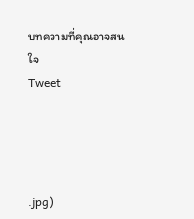บทความที่คุณอาจสนใจ
Tweet




.jpg)